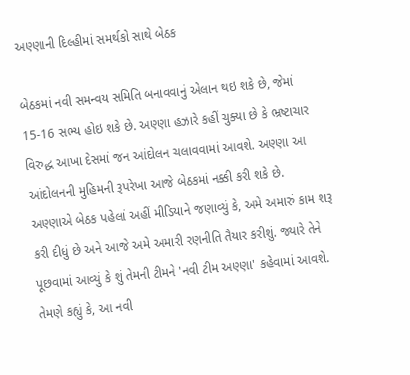અણ્ણાની દિલ્હીમાં સમર્થકો સાથે બેઠક

બેઠકમાં નવી સમન્વય સમિતિ બનાવવાનું એલાન થઇ શકે છે, જેમાં 15-16 સભ્ય હોઇ શકે છે. અણ્ણા હઝારે કહીં ચુક્યા છે કે ભ્રષ્ટાચાર વિરુદ્ધ આખા દેસમાં જન આંદોલન ચલાવવામાં આવશે. અણ્ણા આ આંદોલનની મુહિમની રૂપરેખા આજે બેઠકમાં નક્કી કરી શકે છે.
અણ્ણાએ બેઠક પહેલાં અહીં મીડિયાને જણાવ્યું કે, અમે અમારું કામ શરૂ કરી દીધું છે અને આજે અમે અમારી રણનીતિ તૈયાર કરીશું. જ્યારે તેને પૂછવામાં આવ્યું કે શું તેમની ટીમને 'નવી ટીમ અણ્ણા' કહેવામાં આવશે. તેમણે કહ્યું કે, આ નવી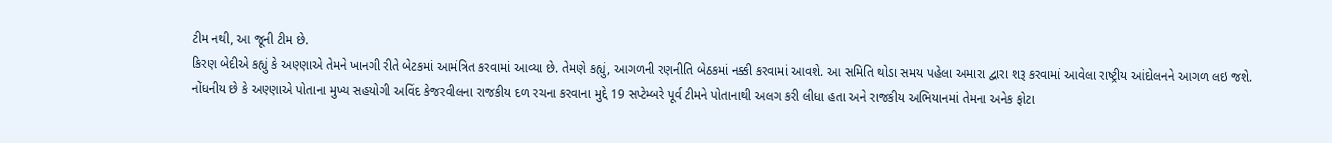ટીમ નથી, આ જૂની ટીમ છે.
કિરણ બેદીએ કહ્યું કે અણ્ણાએ તેમને ખાનગી રીતે બેટકમાં આમંત્રિત કરવામાં આવ્યા છે. તેમણે કહ્યું, આગળની રણનીતિ બેઠકમાં નક્કી કરવામાં આવશે. આ સમિતિ થોડા સમય પહેલા અમારા દ્વારા શરૂ કરવામાં આવેલા રાષ્ટ્રીય આંદોલનને આગળ લઇ જશે.
નોંધનીય છે કે અણ્ણાએ પોતાના મુખ્ય સહયોગી અવિંદ કેજરવીલના રાજકીય દળ રચના કરવાના મુદ્દે 19 સપ્ટેમ્બરે પૂર્વ ટીમને પોતાનાથી અલગ કરી લીધા હતા અને રાજકીય અભિયાનમાં તેમના અનેક ફોટા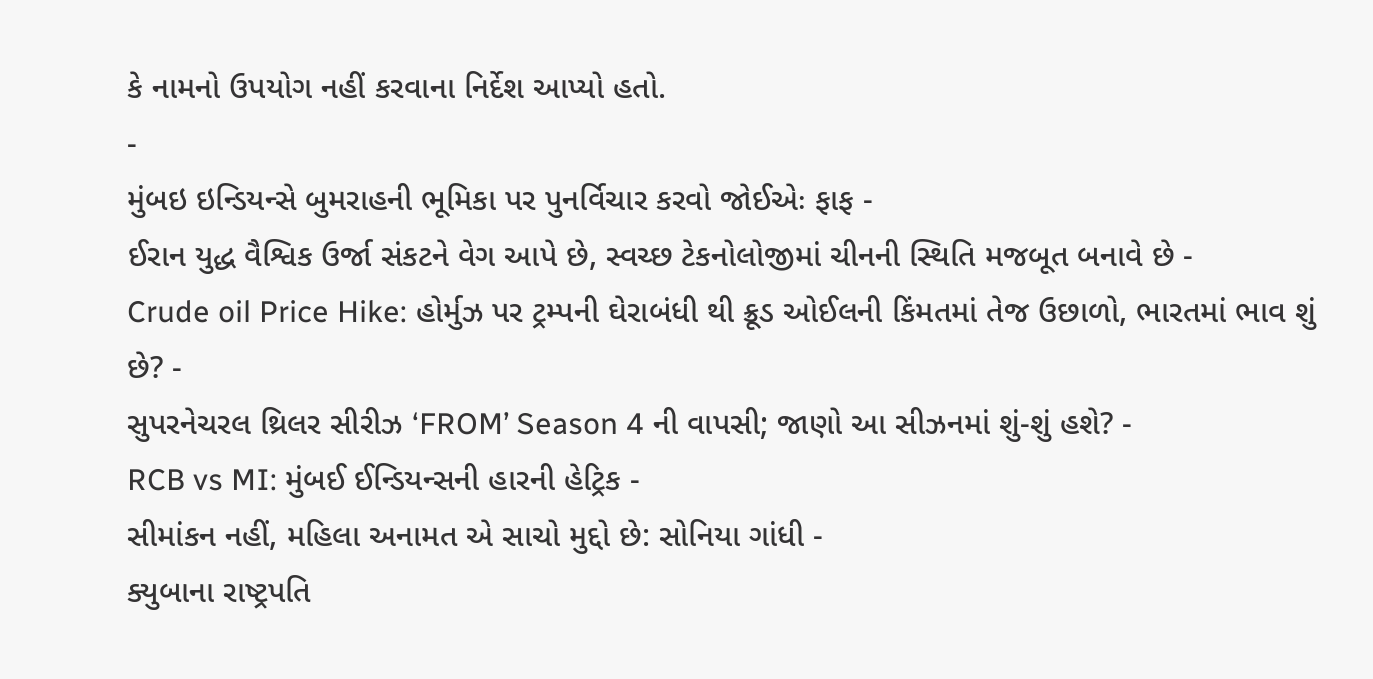કે નામનો ઉપયોગ નહીં કરવાના નિર્દેશ આપ્યો હતો.
-
મુંબઇ ઇન્ડિયન્સે બુમરાહની ભૂમિકા પર પુનર્વિચાર કરવો જોઈએઃ ફાફ -
ઈરાન યુદ્ધ વૈશ્વિક ઉર્જા સંકટને વેગ આપે છે, સ્વચ્છ ટેકનોલોજીમાં ચીનની સ્થિતિ મજબૂત બનાવે છે -
Crude oil Price Hike: હોર્મુઝ પર ટ્રમ્પની ઘેરાબંધી થી ક્રૂડ ઓઈલની કિંમતમાં તેજ ઉછાળો, ભારતમાં ભાવ શું છે? -
સુપરનેચરલ થ્રિલર સીરીઝ ‘FROM’ Season 4 ની વાપસી; જાણો આ સીઝનમાં શું-શું હશે? -
RCB vs MI: મુંબઈ ઈન્ડિયન્સની હારની હેટ્રિક -
સીમાંકન નહીં, મહિલા અનામત એ સાચો મુદ્દો છે: સોનિયા ગાંધી -
ક્યુબાના રાષ્ટ્રપતિ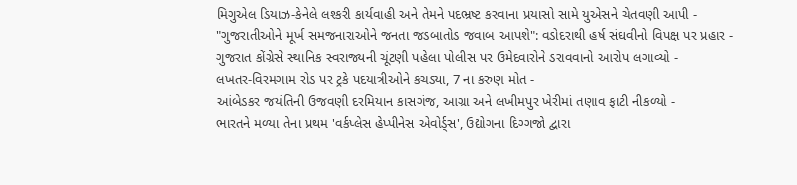મિગુએલ ડિયાઝ-કેનેલે લશ્કરી કાર્યવાહી અને તેમને પદભ્રષ્ટ કરવાના પ્રયાસો સામે યુએસને ચેતવણી આપી -
"ગુજરાતીઓને મૂર્ખ સમજનારાઓને જનતા જડબાતોડ જવાબ આપશે": વડોદરાથી હર્ષ સંઘવીનો વિપક્ષ પર પ્રહાર -
ગુજરાત કોંગ્રેસે સ્થાનિક સ્વરાજ્યની ચૂંટણી પહેલા પોલીસ પર ઉમેદવારોને ડરાવવાનો આરોપ લગાવ્યો -
લખતર-વિરમગામ રોડ પર ટ્રકે પદયાત્રીઓને કચડ્યા, 7 ના કરુણ મોત -
આંબેડકર જયંતિની ઉજવણી દરમિયાન કાસગંજ, આગ્રા અને લખીમપુર ખેરીમાં તણાવ ફાટી નીકળ્યો -
ભારતને મળ્યા તેના પ્રથમ 'વર્કપ્લેસ હેપ્પીનેસ એવોર્ડ્સ', ઉદ્યોગના દિગ્ગજો દ્વારા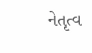નેતૃત્વ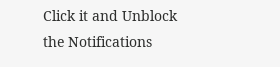Click it and Unblock the Notifications